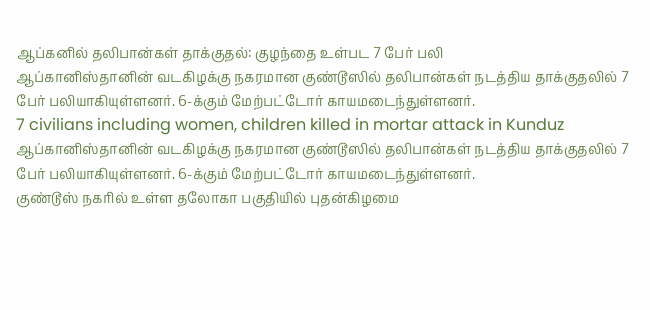ஆப்கனில் தலிபான்கள் தாக்குதல்: குழந்தை உள்பட 7 பேர் பலி
ஆப்கானிஸ்தானின் வடகிழக்கு நகரமான குண்டூஸில் தலிபான்கள் நடத்திய தாக்குதலில் 7 பேர் பலியாகியுள்ளனர். 6-க்கும் மேற்பட்டோர் காயமடைந்துள்ளனர்.
7 civilians including women, children killed in mortar attack in Kunduz
ஆப்கானிஸ்தானின் வடகிழக்கு நகரமான குண்டூஸில் தலிபான்கள் நடத்திய தாக்குதலில் 7 பேர் பலியாகியுள்ளனர். 6-க்கும் மேற்பட்டோர் காயமடைந்துள்ளனர்.
குண்டூஸ் நகரில் உள்ள தலோகா பகுதியில் புதன்கிழமை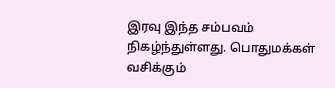இரவு இந்த சம்பவம் நிகழ்ந்துள்ளது. பொதுமக்கள் வசிக்கும்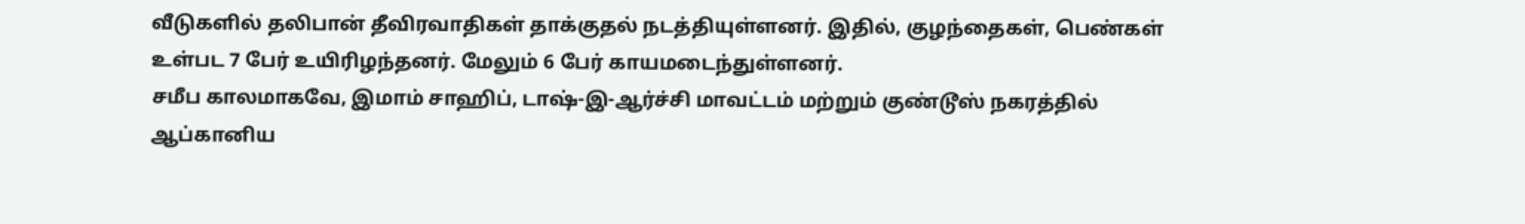வீடுகளில் தலிபான் தீவிரவாதிகள் தாக்குதல் நடத்தியுள்ளனர். இதில், குழந்தைகள், பெண்கள் உள்பட 7 பேர் உயிரிழந்தனர். மேலும் 6 பேர் காயமடைந்துள்ளனர்.
சமீப காலமாகவே, இமாம் சாஹிப், டாஷ்-இ-ஆர்ச்சி மாவட்டம் மற்றும் குண்டூஸ் நகரத்தில் ஆப்கானிய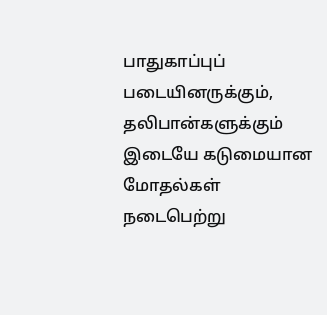பாதுகாப்புப் படையினருக்கும், தலிபான்களுக்கும் இடையே கடுமையான மோதல்கள் நடைபெற்று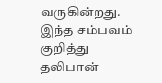வருகின்றது.
இந்த சம்பவம் குறித்து தலிபான்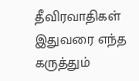தீவிரவாதிகள் இதுவரை எந்த கருத்தும்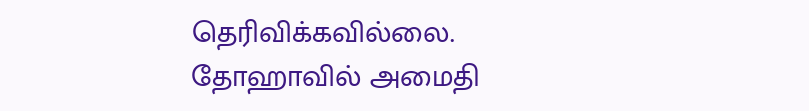தெரிவிக்கவில்லை.
தோஹாவில் அமைதி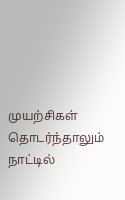முயற்சிகள் தொடர்ந்தாலும் நாட்டில்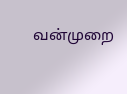வன்முறை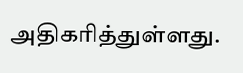அதிகரித்துள்ளது.